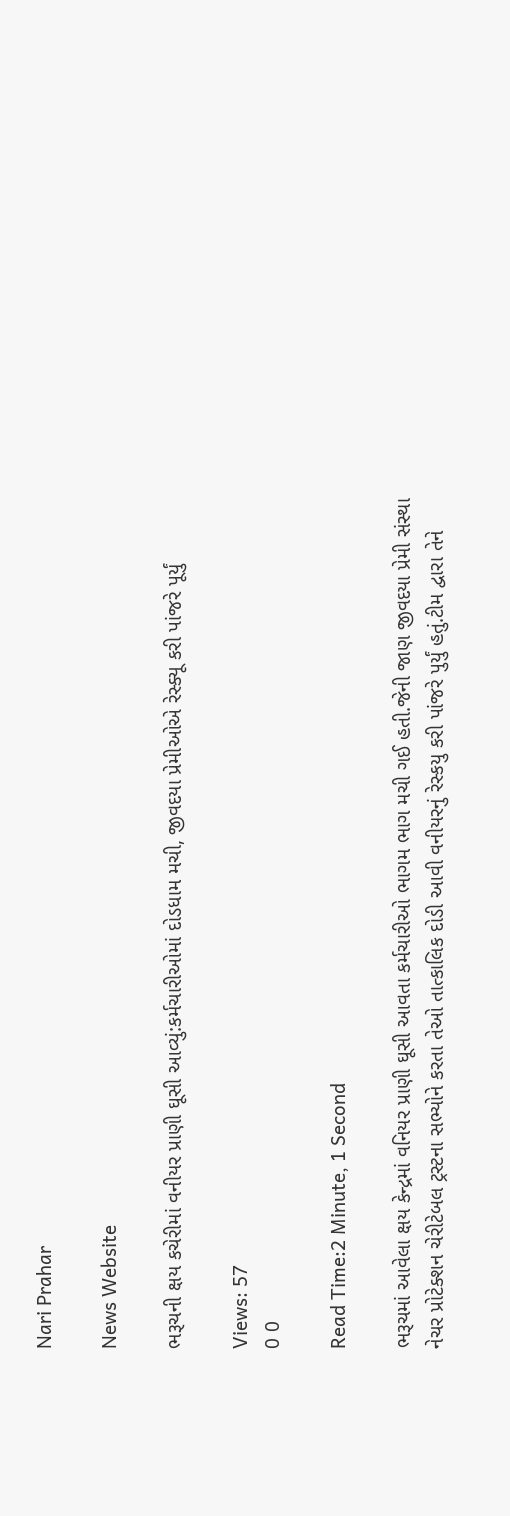Nari Prahar

News Website

ભરૂચની ક્ષય કચેરીમાં વનીયર પ્રાણી ઘૂસી આવ્યું:કર્મચારીઓમાં દોડધામ મચી, જીવદયા પ્રેમીઓએ રેસ્ક્યૂ કરી પાંજરે પૂર્યું

Views: 57
0 0

Read Time:2 Minute, 1 Second

ભરૂચમાં આવેલા ક્ષય કેન્દ્રમાં વનિયર પ્રાણી ઘૂસી આવતા કર્મચારીઓ ભાગમ ભાગ મચી ગઈ હતી.જેની જાણ જીવદયા પ્રેમી સંસ્થા નેચર પ્રોટેક્શન ચેરીટેબલ ટ્રસ્ટના સભ્યોને કરતા તેઓ તાત્કાલિક દોડી આવી વનીયરનું રેસ્કયુ કરી પાંજરે પુર્યું હતું.ટીમ દ્વારા તેને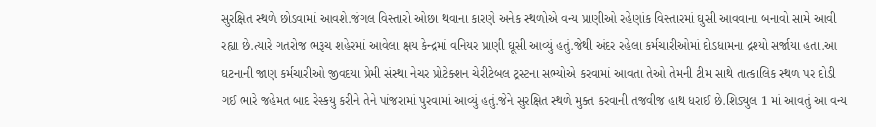સુરક્ષિત સ્થળે છોડવામાં આવશે.જંગલ વિસ્તારો ઓછા થવાના કારણે અનેક સ્થળોએ વન્ય પ્રાણીઓ રહેણાંક વિસ્તારમાં ઘુસી આવવાના બનાવો સામે આવી રહ્યા છે.ત્યારે ગતરોજ ભરૂચ શહેરમાં આવેલા ક્ષય કેન્દ્રમાં વનિયર પ્રાણી ઘૂસી આવ્યું હતું.જેથી અંદર રહેલા કર્મચારીઓમાં દોડધામના દ્રશ્યો સર્જાયા હતા.આ ઘટનાની જાણ કર્મચારીઓ જીવદયા પ્રેમી સંસ્થા નેચર પ્રોટેક્શન ચેરીટેબલ ટ્રસ્ટના સભ્યોએ કરવામાં આવતા તેઓ તેમની ટીમ સાથે તાત્કાલિક સ્થળ પર દોડી ગઈ ભારે જહેમત બાદ રેસ્કયુ કરીને તેને પાંજરામાં પુરવામાં આવ્યું હતું.જેને સુરક્ષિત સ્થળે મુક્ત કરવાની તજવીજ હાથ ધરાઈ છે.શિડ્યુલ 1 માં આવતું આ વન્ય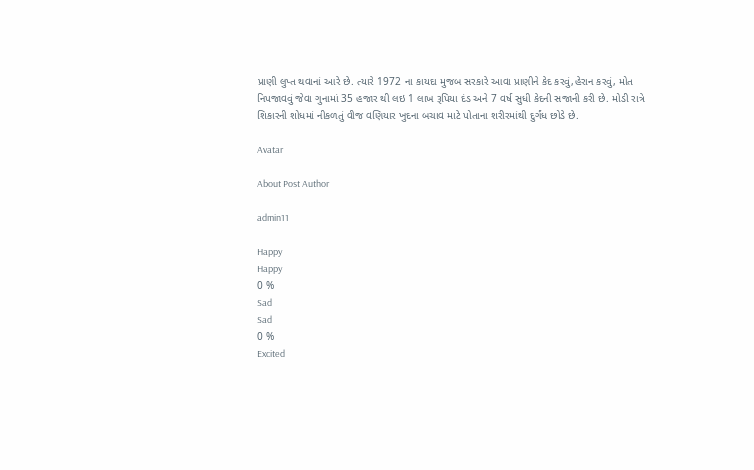પ્રાણી લુપ્ત થવાનાં આરે છે. ત્યારે 1972 ના કાયદા મુજબ સરકારે આવા પ્રાણીને કેદ કરવું,હેરાન કરવું, મોત નિપજાવવું જેવા ગુનામાં 35 હજાર થી લઇ 1 લાખ રૂપિયા દંડ અને 7 વર્ષ સુધી કેદની સજાની કરી છે. મોડી રાત્રે શિકારની શોધમાં નીકળતું વીજ વણિયાર ખુદના બચાવ માટે પોતાના શરીરમાંથી દુર્ગંધ છોડે છે.

Avatar

About Post Author

admin11

Happy
Happy
0 %
Sad
Sad
0 %
Excited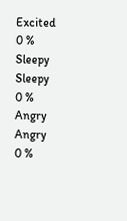Excited
0 %
Sleepy
Sleepy
0 %
Angry
Angry
0 %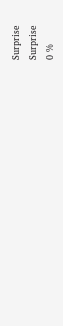Surprise
Surprise
0 %